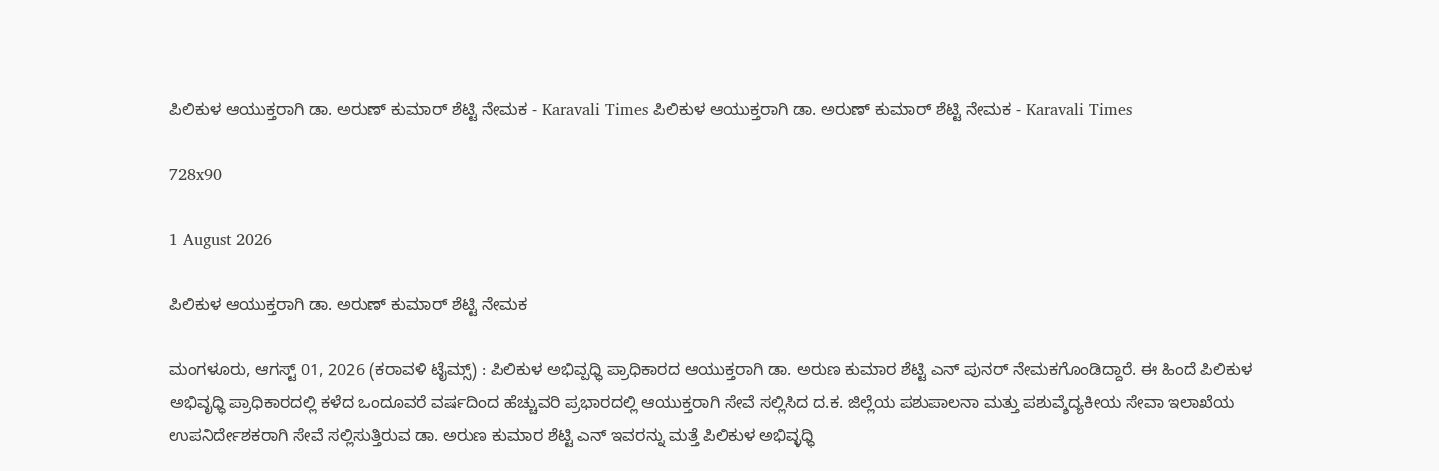ಪಿಲಿಕುಳ ಆಯುಕ್ತರಾಗಿ ಡಾ. ಅರುಣ್ ಕುಮಾರ್ ಶೆಟ್ಟಿ ನೇಮಕ - Karavali Times ಪಿಲಿಕುಳ ಆಯುಕ್ತರಾಗಿ ಡಾ. ಅರುಣ್ ಕುಮಾರ್ ಶೆಟ್ಟಿ ನೇಮಕ - Karavali Times

728x90

1 August 2026

ಪಿಲಿಕುಳ ಆಯುಕ್ತರಾಗಿ ಡಾ. ಅರುಣ್ ಕುಮಾರ್ ಶೆಟ್ಟಿ ನೇಮಕ

ಮಂಗಳೂರು, ಆಗಸ್ಟ್ 01, 2026 (ಕರಾವಳಿ ಟೈಮ್ಸ್) : ಪಿಲಿಕುಳ ಅಭಿವ್ಪಧ್ಧಿ ಪ್ರಾಧಿಕಾರದ ಆಯುಕ್ತರಾಗಿ ಡಾ. ಅರುಣ ಕುಮಾರ ಶೆಟ್ಟಿ ಎನ್ ಪುನರ್ ನೇಮಕಗೊಂಡಿದ್ದಾರೆ. ಈ ಹಿಂದೆ ಪಿಲಿಕುಳ ಅಭಿವೃಧ್ಧಿ ಪ್ರಾಧಿಕಾರದಲ್ಲಿ ಕಳೆದ ಒಂದೂವರೆ ವರ್ಷದಿಂದ ಹೆಚ್ಚುವರಿ ಪ್ರಭಾರದಲ್ಲಿ ಆಯುಕ್ತರಾಗಿ ಸೇವೆ ಸಲ್ಲಿಸಿದ ದ.ಕ. ಜಿಲ್ಲೆಯ ಪಶುಪಾಲನಾ ಮತ್ತು ಪಶುವ್ಶೆದ್ಯಕೀಯ ಸೇವಾ ಇಲಾಖೆಯ ಉಪನಿರ್ದೇಶಕರಾಗಿ ಸೇವೆ ಸಲ್ಲಿಸುತ್ತಿರುವ ಡಾ. ಅರುಣ ಕುಮಾರ ಶೆಟ್ಟಿ ಎನ್ ಇವರನ್ನು ಮತ್ತೆ ಪಿಲಿಕುಳ ಅಭಿವ್ಳಧ್ಧಿ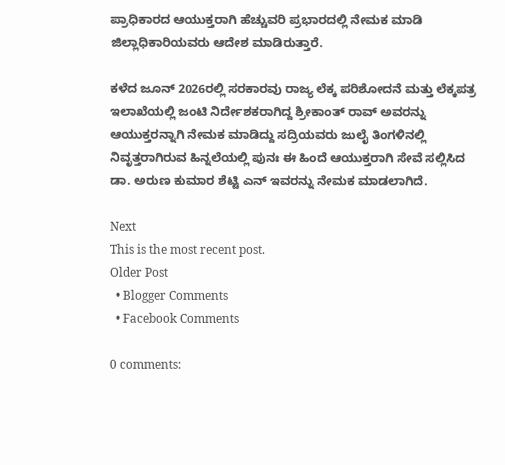ಪ್ರಾಧಿಕಾರದ ಆಯುಕ್ತರಾಗಿ ಹೆಚ್ಚುವರಿ ಪ್ರಭಾರದಲ್ಲಿ ನೇಮಕ ಮಾಡಿ ಜಿಲ್ಲಾಧಿಕಾರಿಯವರು ಆದೇಶ ಮಾಡಿರುತ್ತಾರೆ.

ಕಳೆದ ಜೂನ್ 2026ರಲ್ಲಿ ಸರಕಾರವು ರಾಜ್ಯ ಲೆಕ್ಕ ಪರಿಶೋದನೆ ಮತ್ತು ಲೆಕ್ಕಪತ್ರ ಇಲಾಖೆಯಲ್ಲಿ ಜಂಟಿ ನಿರ್ದೇಶಕರಾಗಿದ್ದ ಶ್ರೀಕಾಂತ್ ರಾವ್ ಅವರನ್ನು ಆಯುಕ್ತರನ್ನಾಗಿ ನೇಮಕ ಮಾಡಿದ್ದು ಸದ್ರಿಯವರು ಜುಲೈ ತಿಂಗಳಿನಲ್ಲಿ ನಿವೃತ್ತರಾಗಿರುವ ಹಿನ್ನಲೆಯಲ್ಲಿ ಪುನಃ ಈ ಹಿಂದೆ ಆಯುಕ್ತರಾಗಿ ಸೇವೆ ಸಲ್ಲಿಸಿದ ಡಾ. ಅರುಣ ಕುಮಾರ ಶೆಟ್ಟಿ ಎನ್ ಇವರನ್ನು ನೇಮಕ ಮಾಡಲಾಗಿದೆ.

Next
This is the most recent post.
Older Post
  • Blogger Comments
  • Facebook Comments

0 comments: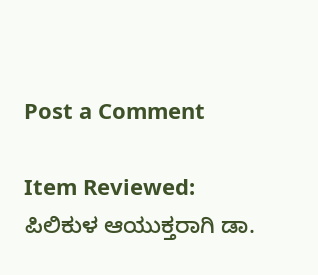Post a Comment

Item Reviewed: ಪಿಲಿಕುಳ ಆಯುಕ್ತರಾಗಿ ಡಾ.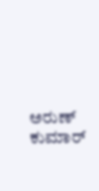ಅರುಣ್ ಕುಮಾರ್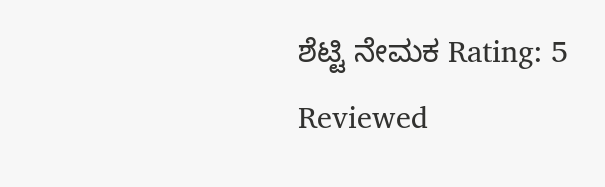ಶೆಟ್ಟಿ ನೇಮಕ Rating: 5 Reviewed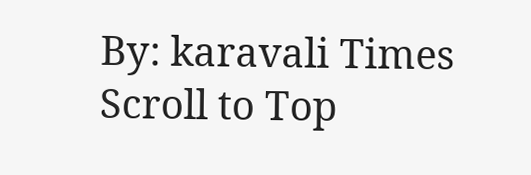By: karavali Times
Scroll to Top